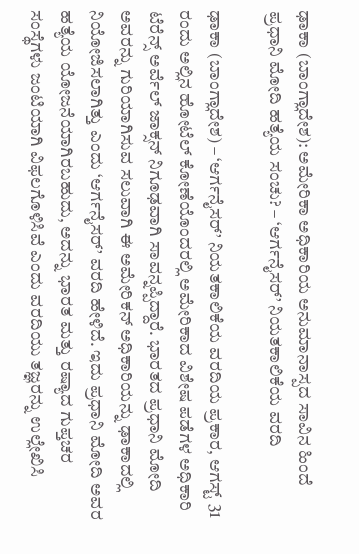ಢಾಕಾ (ಬಾಂಗ್ಲಾದೇಶ): ಅಮೇರಿಕಾ ಅಧಿಕಾರಿಯ ಅನುಮಾನಾಸ್ಪದ ಸಾವಿನ ಹಿಂದೆ ಪ್ರಧಾನಿ ಮೋದಿ ಹತ್ಯೆಯ ಸಂಚು? – ‘ಆರ್ಗನೈಸರ್’ ನಿಯತಕಾಲಿಕೆಯ ವರದಿ

ಢಾಕಾ (ಬಾಂಗ್ಲಾದೇಶ) – ‘ಆರ್ಗನೈಸರ್’ ನಿಯತಕಾಲಿಕೆಯ ವರದಿಯ ಪ್ರಕಾರ, ಆಗಸ್ಟ್ 31 ರಂದು ಅಲ್ಲಿನ ಹೋಟೆಲ್ ಕೋಣೆಯೊಂದರಲ್ಲಿ ಅಮೇರಿಕಾದ ವಿಶೇಷ ಪಡೆಗಳ ಅಧಿಕಾರಿ ಟೆರೆನ್ಸ್ ಅರ್ವೆಲ್ ಜಾಕ್ಸನ್ ನಿಗೂಢವಾಗಿ ಸಾವನ್ನಪ್ಪಿದ್ದಾರೆ. ಭಾರತದ ಪ್ರಧಾನಿ ಮೋದಿ ಅವರನ್ನು ಗುರಿಯಾಗಿಸುವ ಸಲುವಾಗಿ ಈ ಅಮೇರಿಕನ್ ಅಧಿಕಾರಿಯನ್ನು ಢಾಕಾದಲ್ಲಿ ನಿಯೋಜಿಸಲಾಗಿತ್ತು ಎಂದು ‘ಆರ್ಗನೈಸರ್’ ವರದಿ ಹೇಳಿದೆ. ಇದು ಪ್ರಧಾನಿ ಮೋದಿ ಅವರ ಹತ್ಯೆಯ ಯೋಜನೆಯಾಗಿರಬಹುದು, ಅದನ್ನು ಭಾರತ ಮತ್ತು ರಷ್ಯಾದ ಗುಪ್ತಚರ ಸಂಸ್ಥೆಗಳು ಜಂಟಿಯಾಗಿ ವಿಫಲಗೊಳಿಸಿವೆ ಎಂದು ವರದಿಯು ತಜ್ಞರನ್ನು ಉಲ್ಲೇಖಿಸಿ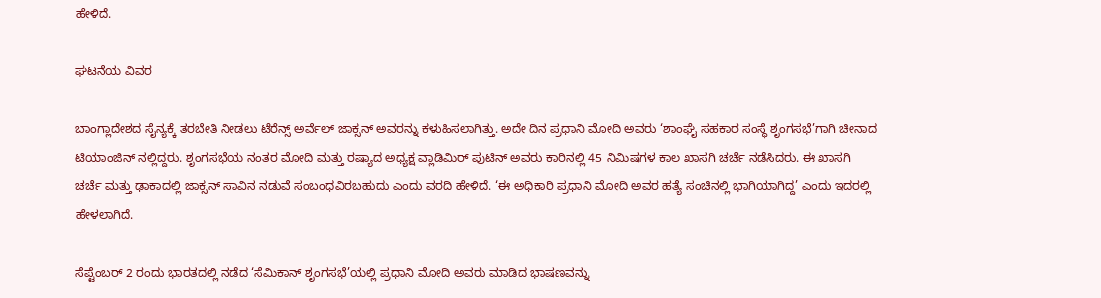ಹೇಳಿದೆ.

ಘಟನೆಯ ವಿವರ

ಬಾಂಗ್ಲಾದೇಶದ ಸೈನ್ಯಕ್ಕೆ ತರಬೇತಿ ನೀಡಲು ಟೆರೆನ್ಸ್ ಅರ್ವೆಲ್ ಜಾಕ್ಸನ್ ಅವರನ್ನು ಕಳುಹಿಸಲಾಗಿತ್ತು. ಅದೇ ದಿನ ಪ್ರಧಾನಿ ಮೋದಿ ಅವರು ‘ಶಾಂಘೈ ಸಹಕಾರ ಸಂಸ್ಥೆ ಶೃಂಗಸಭೆ’ಗಾಗಿ ಚೀನಾದ ಟಿಯಾಂಜಿನ್‌ ನಲ್ಲಿದ್ದರು. ಶೃಂಗಸಭೆಯ ನಂತರ ಮೋದಿ ಮತ್ತು ರಷ್ಯಾದ ಅಧ್ಯಕ್ಷ ವ್ಲಾಡಿಮಿರ್ ಪುಟಿನ್ ಅವರು ಕಾರಿನಲ್ಲಿ 45 ನಿಮಿಷಗಳ ಕಾಲ ಖಾಸಗಿ ಚರ್ಚೆ ನಡೆಸಿದರು. ಈ ಖಾಸಗಿ ಚರ್ಚೆ ಮತ್ತು ಢಾಕಾದಲ್ಲಿ ಜಾಕ್ಸನ್ ಸಾವಿನ ನಡುವೆ ಸಂಬಂಧವಿರಬಹುದು ಎಂದು ವರದಿ ಹೇಳಿದೆ. ‘ಈ ಅಧಿಕಾರಿ ಪ್ರಧಾನಿ ಮೋದಿ ಅವರ ಹತ್ಯೆ ಸಂಚಿನಲ್ಲಿ ಭಾಗಿಯಾಗಿದ್ದ’ ಎಂದು ಇದರಲ್ಲಿ ಹೇಳಲಾಗಿದೆ.

ಸೆಪ್ಟೆಂಬರ್ 2 ರಂದು ಭಾರತದಲ್ಲಿ ನಡೆದ ‘ಸೆಮಿಕಾನ್ ಶೃಂಗಸಭೆ’ಯಲ್ಲಿ ಪ್ರಧಾನಿ ಮೋದಿ ಅವರು ಮಾಡಿದ ಭಾಷಣವನ್ನು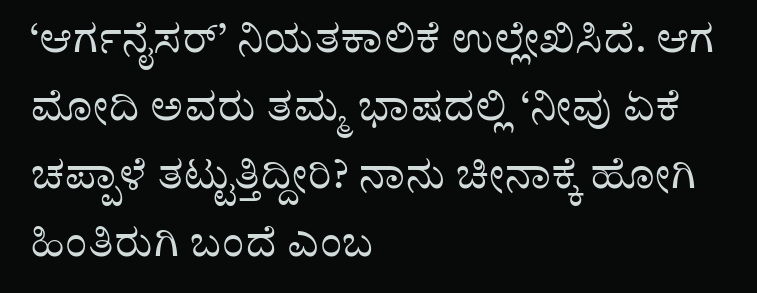‘ಆರ್ಗನೈಸರ್’ ನಿಯತಕಾಲಿಕೆ ಉಲ್ಲೇಖಿಸಿದೆ. ಆಗ ಮೋದಿ ಅವರು ತಮ್ಮ ಭಾಷದಲ್ಲಿ ‘ನೀವು ಏಕೆ ಚಪ್ಪಾಳೆ ತಟ್ಟುತ್ತಿದ್ದೀರಿ? ನಾನು ಚೀನಾಕ್ಕೆ ಹೋಗಿ ಹಿಂತಿರುಗಿ ಬಂದೆ ಎಂಬ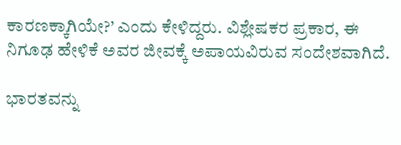ಕಾರಣಕ್ಕಾಗಿಯೇ?’ ಎಂದು ಕೇಳಿದ್ದರು. ವಿಶ್ಲೇಷಕರ ಪ್ರಕಾರ, ಈ ನಿಗೂಢ ಹೇಳಿಕೆ ಅವರ ಜೀವಕ್ಕೆ ಅಪಾಯವಿರುವ ಸಂದೇಶವಾಗಿದೆ.

ಭಾರತವನ್ನು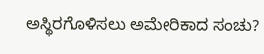ಅಸ್ಥಿರಗೊಳಿಸಲು ಅಮೇರಿಕಾದ ಸಂಚು?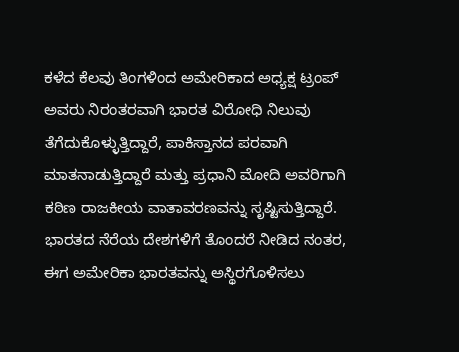ಕಳೆದ ಕೆಲವು ತಿಂಗಳಿಂದ ಅಮೇರಿಕಾದ ಅಧ್ಯಕ್ಷ ಟ್ರಂಪ್ ಅವರು ನಿರಂತರವಾಗಿ ಭಾರತ ವಿರೋಧಿ ನಿಲುವು ತೆಗೆದುಕೊಳ್ಳುತ್ತಿದ್ದಾರೆ, ಪಾಕಿಸ್ತಾನದ ಪರವಾಗಿ ಮಾತನಾಡುತ್ತಿದ್ದಾರೆ ಮತ್ತು ಪ್ರಧಾನಿ ಮೋದಿ ಅವರಿಗಾಗಿ ಕಠಿಣ ರಾಜಕೀಯ ವಾತಾವರಣವನ್ನು ಸೃಷ್ಟಿಸುತ್ತಿದ್ದಾರೆ. ಭಾರತದ ನೆರೆಯ ದೇಶಗಳಿಗೆ ತೊಂದರೆ ನೀಡಿದ ನಂತರ, ಈಗ ಅಮೇರಿಕಾ ಭಾರತವನ್ನು ಅಸ್ಥಿರಗೊಳಿಸಲು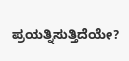ಪ್ರಯತ್ನಿಸುತ್ತಿದೆಯೇ?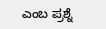ಎಂಬ ಪ್ರಶ್ನೆ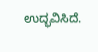ಉದ್ಭವಿಸಿದೆ.